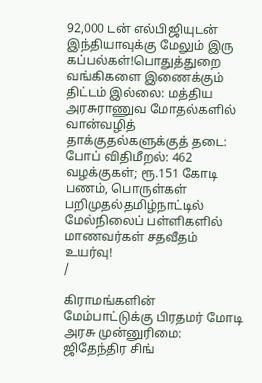92,000 டன் எல்பிஜியுடன் இந்தியாவுக்கு மேலும் இரு கப்பல்கள்!பொதுத்துறை வங்கிகளை இணைக்கும் திட்டம் இல்லை: மத்திய அரசுராணுவ மோதல்களில் வான்வழித் தாக்குதல்களுக்குத் தடை: போப் விதிமீறல்: 462 வழக்குகள்; ரூ.151 கோடி பணம், பொருள்கள் பறிமுதல்தமிழ்நாட்டில் மேல்நிலைப் பள்ளிகளில் மாணவர்கள் சதவீதம் உயர்வு!
/

கிராமங்களின் மேம்பாட்டுக்கு பிரதமர் மோடி அரசு முன்னுரிமை: ஜிதேந்திர சிங்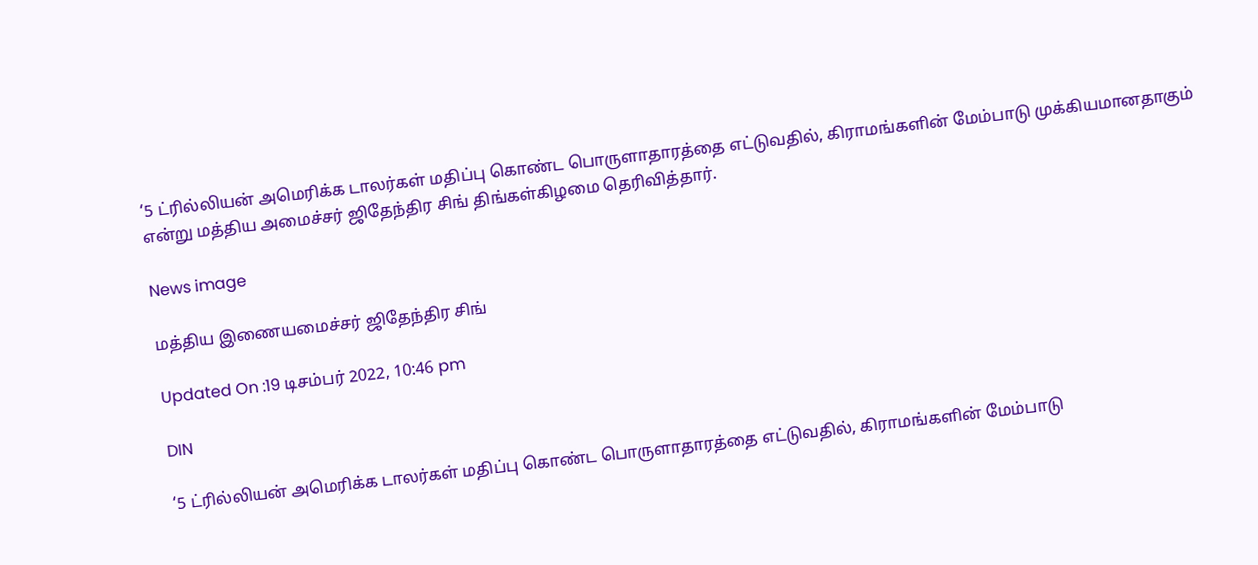‘5 ட்ரில்லியன் அமெரிக்க டாலர்கள் மதிப்பு கொண்ட பொருளாதாரத்தை எட்டுவதில், கிராமங்களின் மேம்பாடு முக்கியமானதாகும் என்று மத்திய அமைச்சர் ஜிதேந்திர சிங் திங்கள்கிழமை தெரிவித்தார்.

News image

மத்திய இணையமைச்சர் ஜிதேந்திர சிங்

Updated On :19 டிசம்பர் 2022, 10:46 pm

DIN

‘5 ட்ரில்லியன் அமெரிக்க டாலர்கள் மதிப்பு கொண்ட பொருளாதாரத்தை எட்டுவதில், கிராமங்களின் மேம்பாடு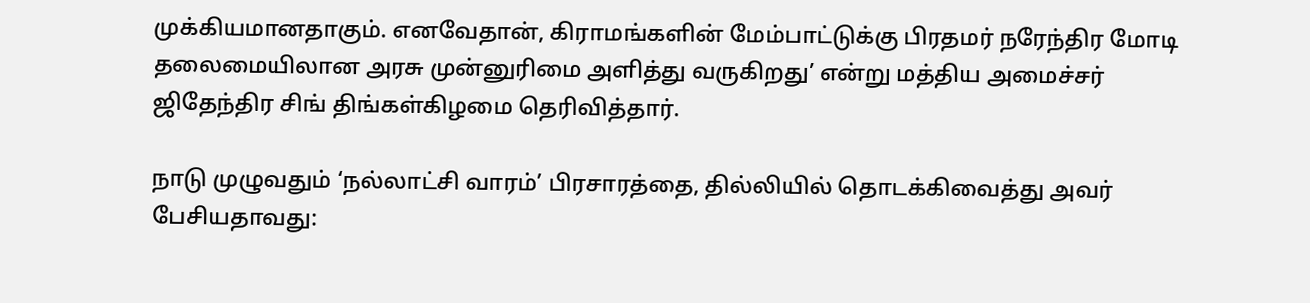முக்கியமானதாகும். எனவேதான், கிராமங்களின் மேம்பாட்டுக்கு பிரதமர் நரேந்திர மோடி தலைமையிலான அரசு முன்னுரிமை அளித்து வருகிறது’ என்று மத்திய அமைச்சர் ஜிதேந்திர சிங் திங்கள்கிழமை தெரிவித்தார்.

நாடு முழுவதும் ‘நல்லாட்சி வாரம்’ பிரசாரத்தை, தில்லியில் தொடக்கிவைத்து அவர் பேசியதாவது: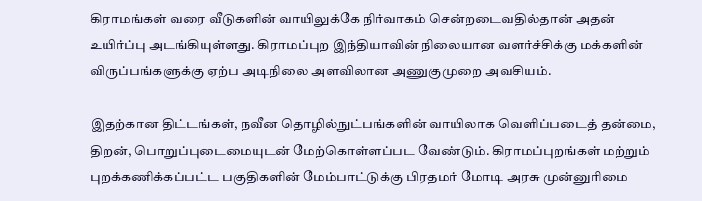கிராமங்கள் வரை வீடுகளின் வாயிலுக்கே நிர்வாகம் சென்றடைவதில்தான் அதன் உயிர்ப்பு அடங்கியுள்ளது. கிராமப்புற இந்தியாவின் நிலையான வளர்ச்சிக்கு மக்களின் விருப்பங்களுக்கு ஏற்ப அடிநிலை அளவிலான அணுகுமுறை அவசியம்.

இதற்கான திட்டங்கள், நவீன தொழில்நுட்பங்களின் வாயிலாக வெளிப்படைத் தன்மை, திறன், பொறுப்புடைமையுடன் மேற்கொள்ளப்பட வேண்டும். கிராமப்புறங்கள் மற்றும் புறக்கணிக்கப்பட்ட பகுதிகளின் மேம்பாட்டுக்கு பிரதமர் மோடி அரசு முன்னுரிமை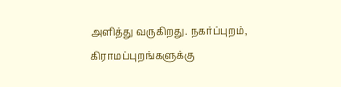அளித்து வருகிறது. நகர்ப்புறம், கிராமப்புறங்களுக்கு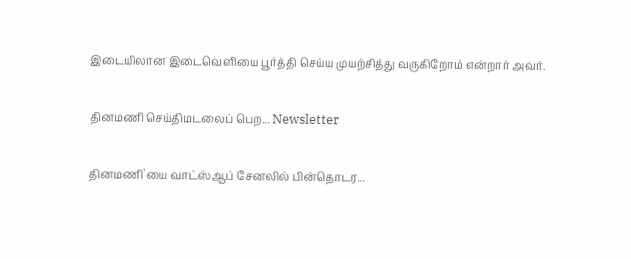இடையிலான இடைவெளியை பூர்த்தி செய்ய முயற்சித்து வருகிறோம் என்றார் அவர்.

தினமணி செய்திமடலைப் பெற... Newsletter

தினமணி'யை வாட்ஸ்ஆப் சேனலில் பின்தொடர...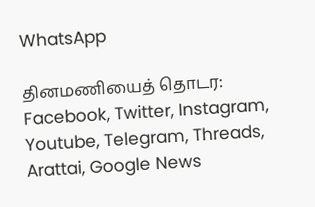WhatsApp

தினமணியைத் தொடர: Facebook, Twitter, Instagram, Youtube, Telegram, Threads, Arattai, Google News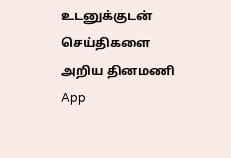உடனுக்குடன் செய்திகளை அறிய தினமணி App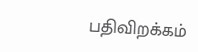பதிவிறக்கம்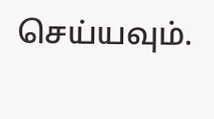செய்யவும்.